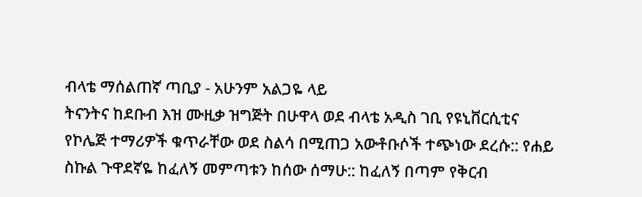ብላቴ ማሰልጠኛ ጣቢያ - አሁንም አልጋዬ ላይ
ትናንትና ከደቡብ እዝ ሙዚቃ ዝግጅት በሁዋላ ወደ ብላቴ አዲስ ገቢ የዩኒቨርሲቲና የኮሌጅ ተማሪዎች ቁጥራቸው ወደ ስልሳ በሚጠጋ አውቶቡሶች ተጭነው ደረሱ:: የሐይ ስኩል ጉዋደኛዬ ከፈለኝ መምጣቱን ከሰው ሰማሁ:: ከፈለኝ በጣም የቅርብ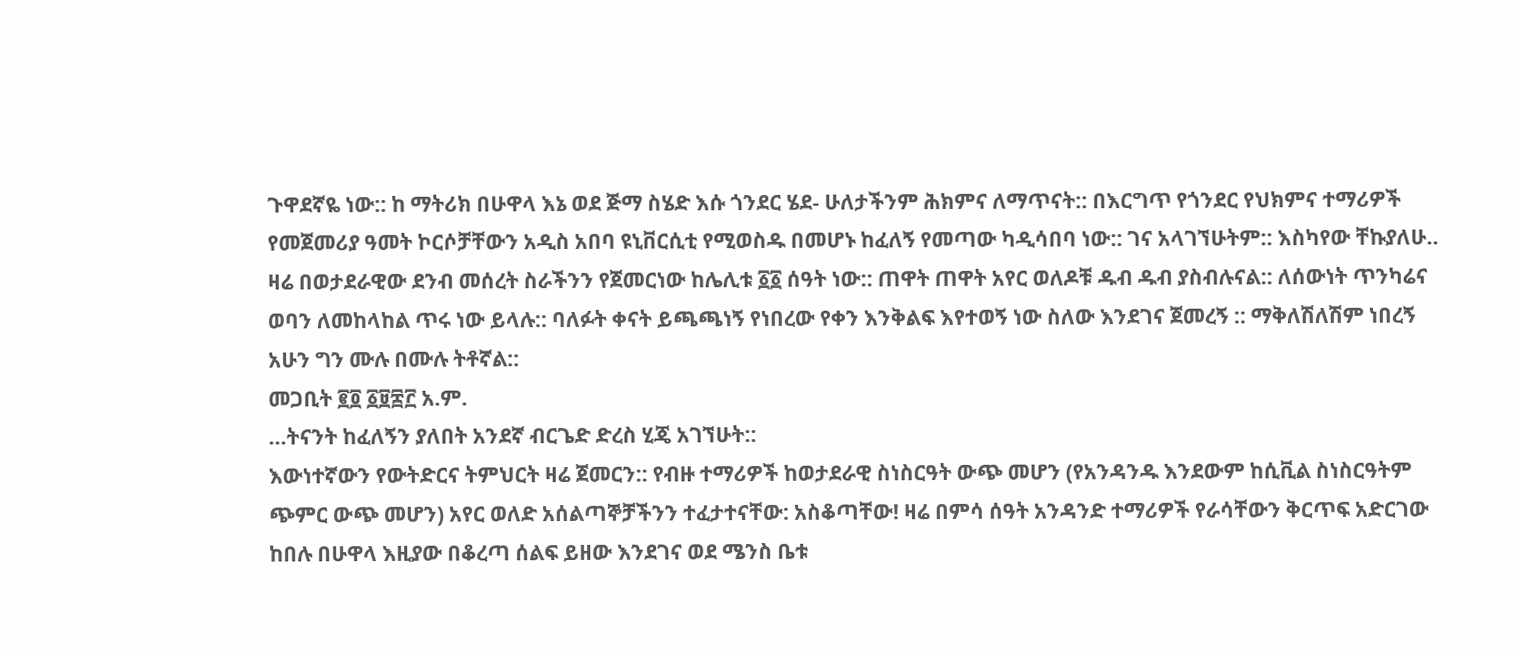ጉዋደኛዬ ነው:: ከ ማትሪክ በሁዋላ እኔ ወደ ጅማ ስሄድ እሱ ጎንደር ሄደ- ሁለታችንም ሕክምና ለማጥናት:: በእርግጥ የጎንደር የህክምና ተማሪዎች የመጀመሪያ ዓመት ኮርሶቻቸውን አዲስ አበባ ዩኒቨርሲቲ የሚወስዱ በመሆኑ ከፈለኝ የመጣው ካዲሳበባ ነው:: ገና አላገኘሁትም:: እስካየው ቸኩያለሁ..
ዛሬ በወታደራዊው ደንብ መሰረት ስራችንን የጀመርነው ከሌሊቱ ፩፩ ሰዓት ነው:: ጠዋት ጠዋት አየር ወለዶቹ ዱብ ዱብ ያስብሉናል:: ለሰውነት ጥንካሬና ወባን ለመከላከል ጥሩ ነው ይላሉ:: ባለፉት ቀናት ይጫጫነኝ የነበረው የቀን እንቅልፍ እየተወኝ ነው ስለው እንደገና ጀመረኝ :: ማቅለሽለሽም ነበረኝ አሁን ግን ሙሉ በሙሉ ትቶኛል::
መጋቢት ፪፬ ፩፱፰፫ አ.ም.
...ትናንት ከፈለኝን ያለበት አንደኛ ብርጌድ ድረስ ሂጄ አገኘሁት::
እውነተኛውን የውትድርና ትምህርት ዛሬ ጀመርን:: የብዙ ተማሪዎች ከወታደራዊ ስነስርዓት ውጭ መሆን (የአንዳንዱ እንደውም ከሲቪል ስነስርዓትም ጭምር ውጭ መሆን) አየር ወለድ አሰልጣኞቻችንን ተፈታተናቸው: አስቆጣቸው! ዛሬ በምሳ ሰዓት አንዳንድ ተማሪዎች የራሳቸውን ቅርጥፍ አድርገው ከበሉ በሁዋላ እዚያው በቆረጣ ሰልፍ ይዘው እንደገና ወደ ሜንስ ቤቱ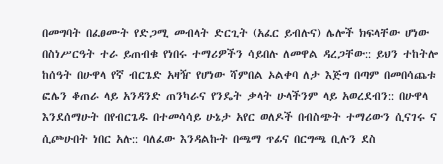በመግባት በፈፀሙት የድጋሚ መብላት ድርጊት (አፈር ይብሉና) ሌሎች ክፍላቸው ሆነው በስነሥርዓት ተራ ይጠብቁ የነበሩ ተማሪዎችን ሳይበሉ ለመዋል ዳረጋቸው:: ይህን ተከትሎ ከሰዓት በሁዋላ የኛ ብርጌድ አዛዥ የሆነው ሻምበል ኦልቀባ ለታ እጅግ በጣም በመበሳጨቱ ፎሌን ቆጠራ ላይ አንዳንድ ጠንካራና የንዴት ቃላት ሁላችንም ላይ አወረደብን:: በሁዋላ እንደሰማሁት በየብርጌዱ በተመሳሳይ ሁኔታ አየር ወለዶች በብስጭት ተማሪውን ሲናገሩ ና ሲጮሁበት ነበር አሉ:: ባለፈው እንዳልኩት በጫማ ጥፊና በርግጫ ቢሉን ደስ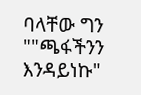ባላቸው ግን ""ጫፋችንን እንዳይነኩ"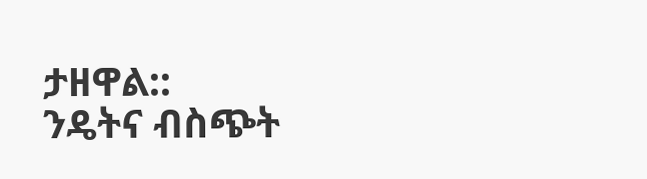ታዘዋል::
ንዴትና ብስጭት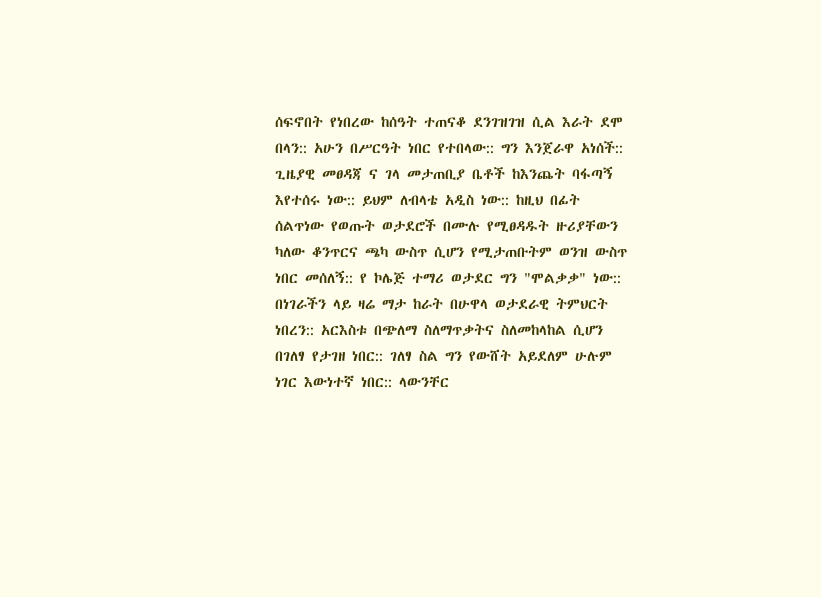ሰፍኖበት የነበረው ከሰዓት ተጠናቆ ደንገዝገዝ ሲል እራት ደሞ በላን:: አሁን በሥርዓት ነበር የተበላው:: ግን እንጀራዋ አነሰች::
ጊዜያዊ መፀዳጃ ና ገላ መታጠቢያ ቤቶች ከእንጨት ባፋጣኝ እየተሰሩ ነው:: ይህም ለብላቴ አዲስ ነው:: ከዚህ በፊት ሰልጥነው የወጡት ወታደሮች በሙሉ የሚፀዳዱት ዙሪያቸውን ካለው ቆንጥርና ጫካ ውስጥ ሲሆን የሚታጠቡትም ወንዝ ውስጥ ነበር መሰለኝ:: የ ኮሌጅ ተማሪ ወታደር ግን "ሞልቃቃ" ነው::
በነገራችን ላይ ዛሬ ማታ ከራት በሁዋላ ወታደራዊ ትምህርት ነበረን:: አርእስቱ በጭለማ ስለማጥቃትና ስለመከላከል ሲሆን በገለፃ የታገዘ ነበር:: ገለፃ ስል ግን የውሸት አይደለም ሁሉም ነገር እውነተኛ ነበር:: ላውንቸር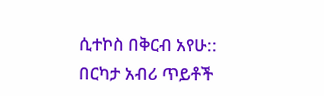ሲተኮስ በቅርብ አየሁ:: በርካታ አብሪ ጥይቶች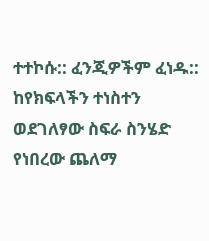ተተኮሱ:: ፈንጂዎችም ፈነዱ:: ከየክፍላችን ተነስተን ወደገለፃው ስፍራ ስንሄድ የነበረው ጨለማ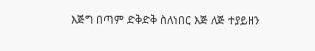እጅግ በጣም ድቅድቅ ስለነበር እጅ ለጅ ተያይዘን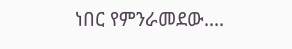ነበር የምንራመደው....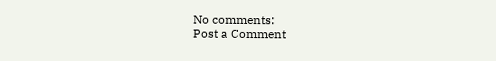No comments:
Post a Comment